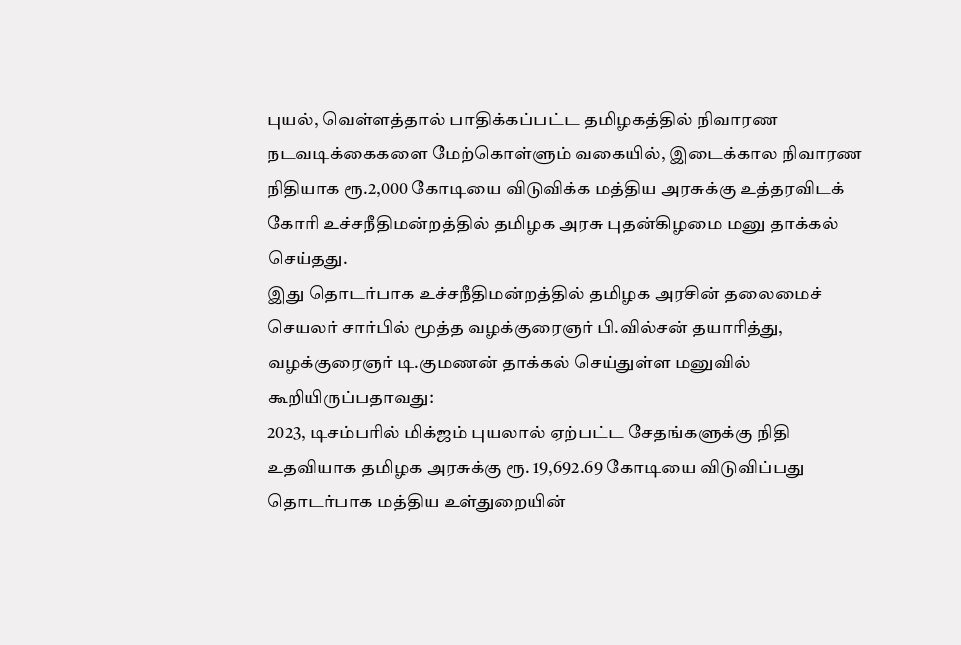புயல், வெள்ளத்தால் பாதிக்கப்பட்ட தமிழகத்தில் நிவாரண நடவடிக்கைகளை மேற்கொள்ளும் வகையில், இடைக்கால நிவாரண நிதியாக ரூ.2,000 கோடியை விடுவிக்க மத்திய அரசுக்கு உத்தரவிடக் கோரி உச்சநீதிமன்றத்தில் தமிழக அரசு புதன்கிழமை மனு தாக்கல் செய்தது.
இது தொடர்பாக உச்சநீதிமன்றத்தில் தமிழக அரசின் தலைமைச் செயலர் சார்பில் மூத்த வழக்குரைஞர் பி.வில்சன் தயாரித்து, வழக்குரைஞர் டி.குமணன் தாக்கல் செய்துள்ள மனுவில் கூறியிருப்பதாவது:
2023, டிசம்பரில் மிக்ஜம் புயலால் ஏற்பட்ட சேதங்களுக்கு நிதி உதவியாக தமிழக அரசுக்கு ரூ. 19,692.69 கோடியை விடுவிப்பது தொடர்பாக மத்திய உள்துறையின்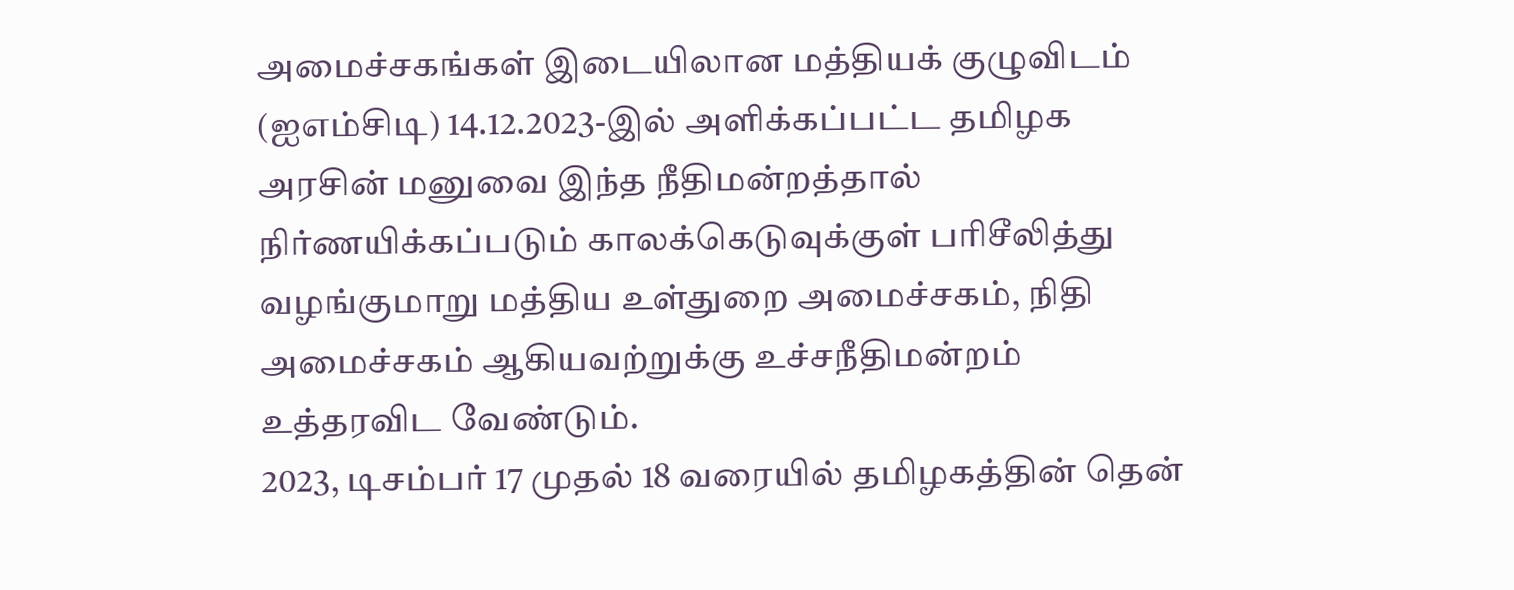அமைச்சகங்கள் இடையிலான மத்தியக் குழுவிடம் (ஐஎம்சிடி) 14.12.2023-இல் அளிக்கப்பட்ட தமிழக அரசின் மனுவை இந்த நீதிமன்றத்தால் நிர்ணயிக்கப்படும் காலக்கெடுவுக்குள் பரிசீலித்து வழங்குமாறு மத்திய உள்துறை அமைச்சகம், நிதி அமைச்சகம் ஆகியவற்றுக்கு உச்சநீதிமன்றம் உத்தரவிட வேண்டும்.
2023, டிசம்பர் 17 முதல் 18 வரையில் தமிழகத்தின் தென்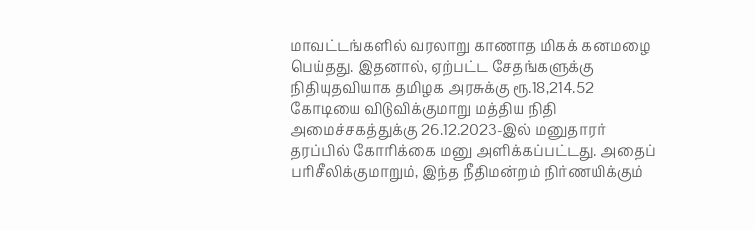மாவட்டங்களில் வரலாறு காணாத மிகக் கனமழை பெய்தது. இதனால், ஏற்பட்ட சேதங்களுக்கு நிதியுதவியாக தமிழக அரசுக்கு ரூ.18,214.52 கோடியை விடுவிக்குமாறு மத்திய நிதி அமைச்சகத்துக்கு 26.12.2023-இல் மனுதாரர் தரப்பில் கோரிக்கை மனு அளிக்கப்பட்டது. அதைப் பரிசீலிக்குமாறும், இந்த நீதிமன்றம் நிர்ணயிக்கும்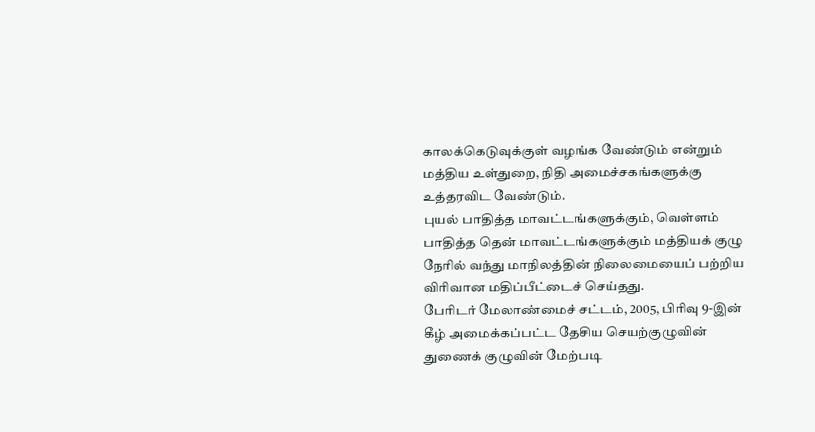காலக்கெடுவுக்குள் வழங்க வேண்டும் என்றும் மத்திய உள்துறை, நிதி அமைச்சகங்களுக்கு உத்தரவிட வேண்டும்.
புயல் பாதித்த மாவட்டங்களுக்கும், வெள்ளம் பாதித்த தென் மாவட்டங்களுக்கும் மத்தியக் குழு நேரில் வந்து மாநிலத்தின் நிலைமையைப் பற்றிய விரிவான மதிப்பீட்டைச் செய்தது.
பேரிடர் மேலாண்மைச் சட்டம், 2005, பிரிவு 9-இன் கீழ் அமைக்கப்பட்ட தேசிய செயற்குழுவின் துணைக் குழுவின் மேற்படி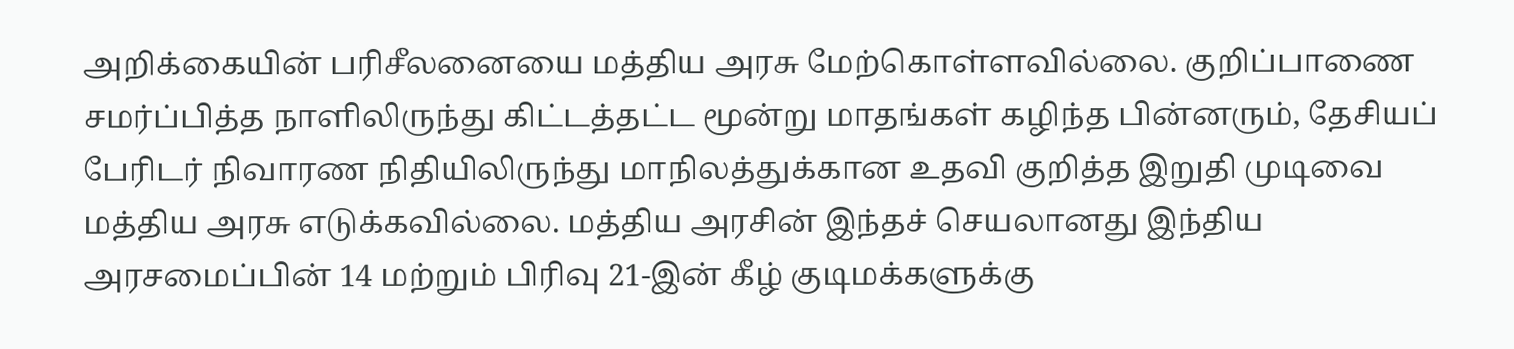அறிக்கையின் பரிசீலனையை மத்திய அரசு மேற்கொள்ளவில்லை. குறிப்பாணை சமர்ப்பித்த நாளிலிருந்து கிட்டத்தட்ட மூன்று மாதங்கள் கழிந்த பின்னரும், தேசியப் பேரிடர் நிவாரண நிதியிலிருந்து மாநிலத்துக்கான உதவி குறித்த இறுதி முடிவை மத்திய அரசு எடுக்கவில்லை. மத்திய அரசின் இந்தச் செயலானது இந்திய அரசமைப்பின் 14 மற்றும் பிரிவு 21-இன் கீழ் குடிமக்களுக்கு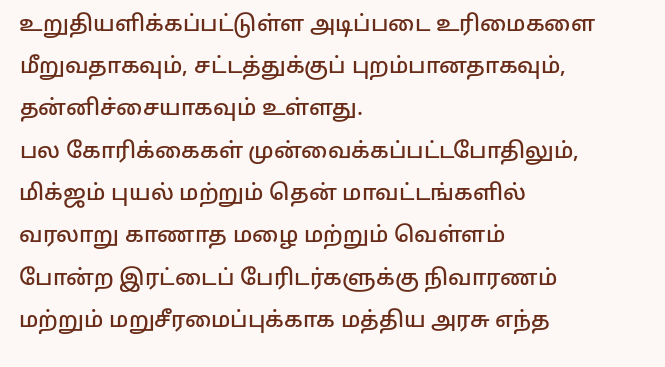உறுதியளிக்கப்பட்டுள்ள அடிப்படை உரிமைகளை மீறுவதாகவும், சட்டத்துக்குப் புறம்பானதாகவும், தன்னிச்சையாகவும் உள்ளது.
பல கோரிக்கைகள் முன்வைக்கப்பட்டபோதிலும், மிக்ஜம் புயல் மற்றும் தென் மாவட்டங்களில் வரலாறு காணாத மழை மற்றும் வெள்ளம் போன்ற இரட்டைப் பேரிடர்களுக்கு நிவாரணம் மற்றும் மறுசீரமைப்புக்காக மத்திய அரசு எந்த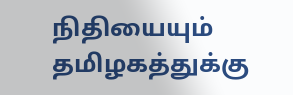நிதியையும் தமிழகத்துக்கு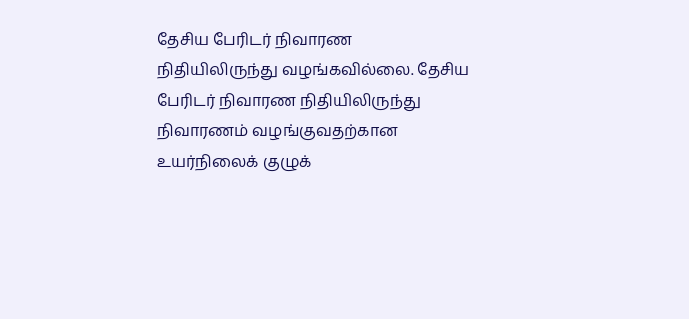தேசிய பேரிடர் நிவாரண நிதியிலிருந்து வழங்கவில்லை. தேசிய பேரிடர் நிவாரண நிதியிலிருந்து நிவாரணம் வழங்குவதற்கான உயர்நிலைக் குழுக்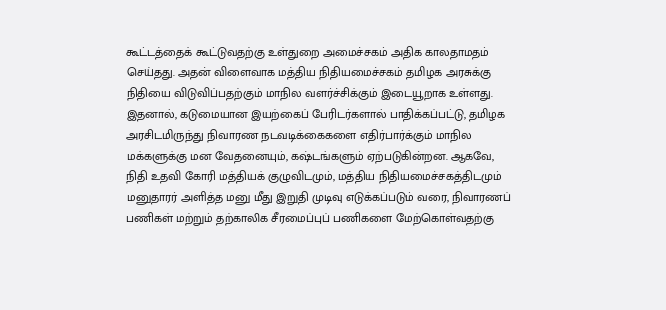கூட்டத்தைக் கூட்டுவதற்கு உள்துறை அமைச்சகம் அதிக காலதாமதம் செய்தது. அதன் விளைவாக மத்திய நிதியமைச்சகம் தமிழக அரசுக்கு நிதியை விடுவிப்பதற்கும் மாநில வளர்ச்சிக்கும் இடையூறாக உள்ளது.
இதனால், கடுமையான இயற்கைப் பேரிடர்களால் பாதிக்கப்பட்டு, தமிழக அரசிடமிருந்து நிவாரண நடவடிக்கைகளை எதிர்பார்க்கும் மாநில மக்களுக்கு மன வேதனையும், கஷ்டங்களும் ஏற்படுகின்றன. ஆகவே, நிதி உதவி கோரி மத்தியக் குழுவிடமும், மத்திய நிதியமைச்சகத்திடமும் மனுதாரர் அளித்த மனு மீது இறுதி முடிவு எடுக்கப்படும் வரை, நிவாரணப் பணிகள் மற்றும் தற்காலிக சீரமைப்புப் பணிகளை மேற்கொள்வதற்கு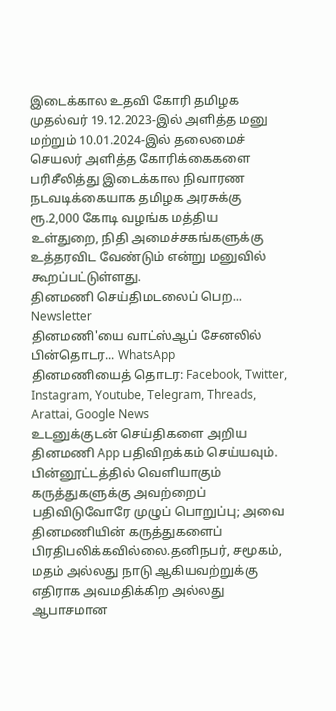இடைக்கால உதவி கோரி தமிழக முதல்வர் 19.12.2023-இல் அளித்த மனு மற்றும் 10.01.2024-இல் தலைமைச் செயலர் அளித்த கோரிக்கைகளை பரிசீலித்து இடைக்கால நிவாரண நடவடிக்கையாக தமிழக அரசுக்கு ரூ.2,000 கோடி வழங்க மத்திய உள்துறை, நிதி அமைச்சகங்களுக்கு உத்தரவிட வேண்டும் என்று மனுவில் கூறப்பட்டுள்ளது.
தினமணி செய்திமடலைப் பெற... Newsletter
தினமணி'யை வாட்ஸ்ஆப் சேனலில் பின்தொடர... WhatsApp
தினமணியைத் தொடர: Facebook, Twitter, Instagram, Youtube, Telegram, Threads, Arattai, Google News
உடனுக்குடன் செய்திகளை அறிய தினமணி App பதிவிறக்கம் செய்யவும்.
பின்னூட்டத்தில் வெளியாகும் கருத்துகளுக்கு அவற்றைப் பதிவிடுவோரே முழுப் பொறுப்பு; அவை தினமணியின் கருத்துகளைப் பிரதிபலிக்கவில்லை.தனிநபர், சமூகம், மதம் அல்லது நாடு ஆகியவற்றுக்கு எதிராக அவமதிக்கிற அல்லது ஆபாசமான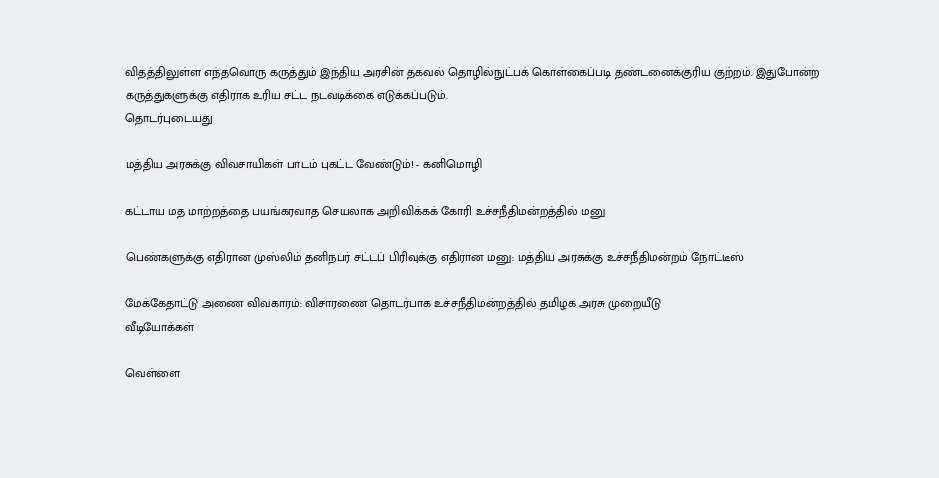விதத்திலுள்ள எந்தவொரு கருத்தும் இந்திய அரசின் தகவல் தொழில்நுட்பக் கொள்கைப்படி தண்டனைக்குரிய குற்றம். இதுபோன்ற கருத்துகளுக்கு எதிராக உரிய சட்ட நடவடிக்கை எடுக்கப்படும்.
தொடர்புடையது

மத்திய அரசுக்கு விவசாயிகள் பாடம் புகட்ட வேண்டும்! - கனிமொழி

கட்டாய மத மாற்றத்தை பயங்கரவாத செயலாக அறிவிக்கக் கோரி உச்சநீதிமன்றத்தில் மனு

பெண்களுக்கு எதிரான முஸ்லிம் தனிநபர் சட்டப் பிரிவுக்கு எதிரான மனு: மத்திய அரசுக்கு உச்சநீதிமன்றம் நோட்டீஸ்

மேக்கேதாட்டு அணை விவகாரம்: விசாரணை தொடர்பாக உச்சநீதிமன்றத்தில் தமிழக அரசு முறையீடு
வீடியோக்கள்

வெள்ளை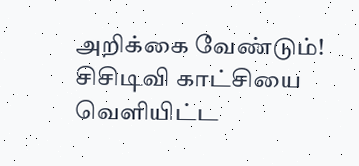அறிக்கை வேண்டும்! சிசிடிவி காட்சியை வெளியிட்ட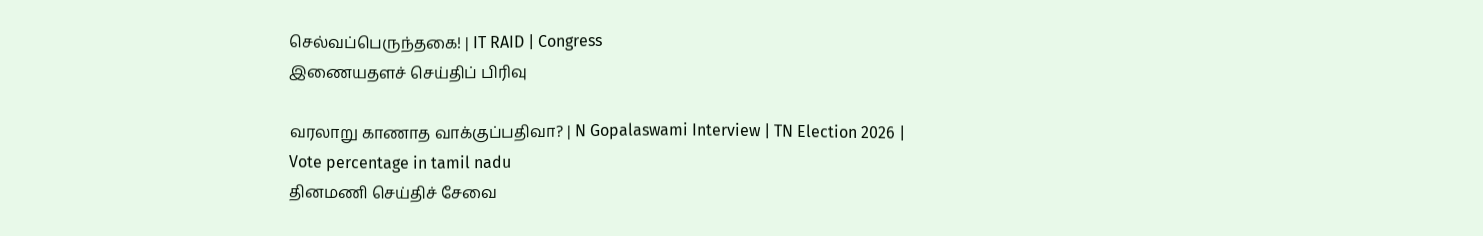செல்வப்பெருந்தகை! | IT RAID | Congress
இணையதளச் செய்திப் பிரிவு

வரலாறு காணாத வாக்குப்பதிவா? | N Gopalaswami Interview | TN Election 2026 | Vote percentage in tamil nadu
தினமணி செய்திச் சேவை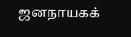ஜனநாயகக்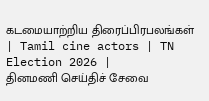கடமையாற்றிய திரைப்பிரபலங்கள் | Tamil cine actors | TN Election 2026 |
தினமணி செய்திச் சேவை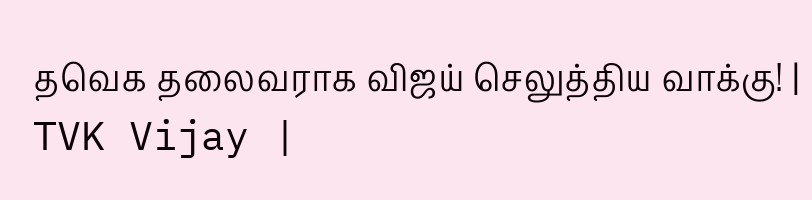தவெக தலைவராக விஜய் செலுத்திய வாக்கு! | TVK Vijay |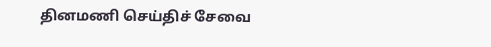தினமணி செய்திச் சேவை